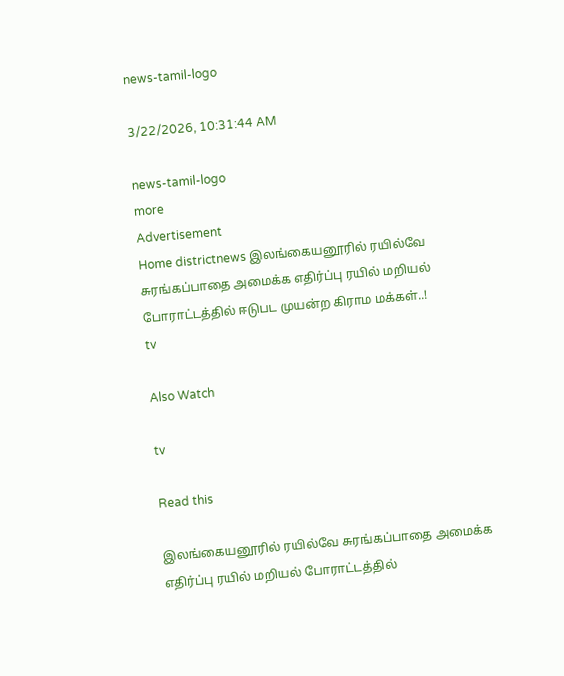news-tamil-logo

3/22/2026, 10:31:44 AM

news-tamil-logo
more
Advertisement
Home districtnews இலங்கையனூரில் ரயில்வே சுரங்கப்பாதை அமைக்க எதிர்ப்பு ரயில் மறியல் போராட்டத்தில் ஈடுபட முயன்ற கிராம மக்கள்..!
tv

Also Watch

tv

Read this

இலங்கையனூரில் ரயில்வே சுரங்கப்பாதை அமைக்க எதிர்ப்பு ரயில் மறியல் போராட்டத்தில்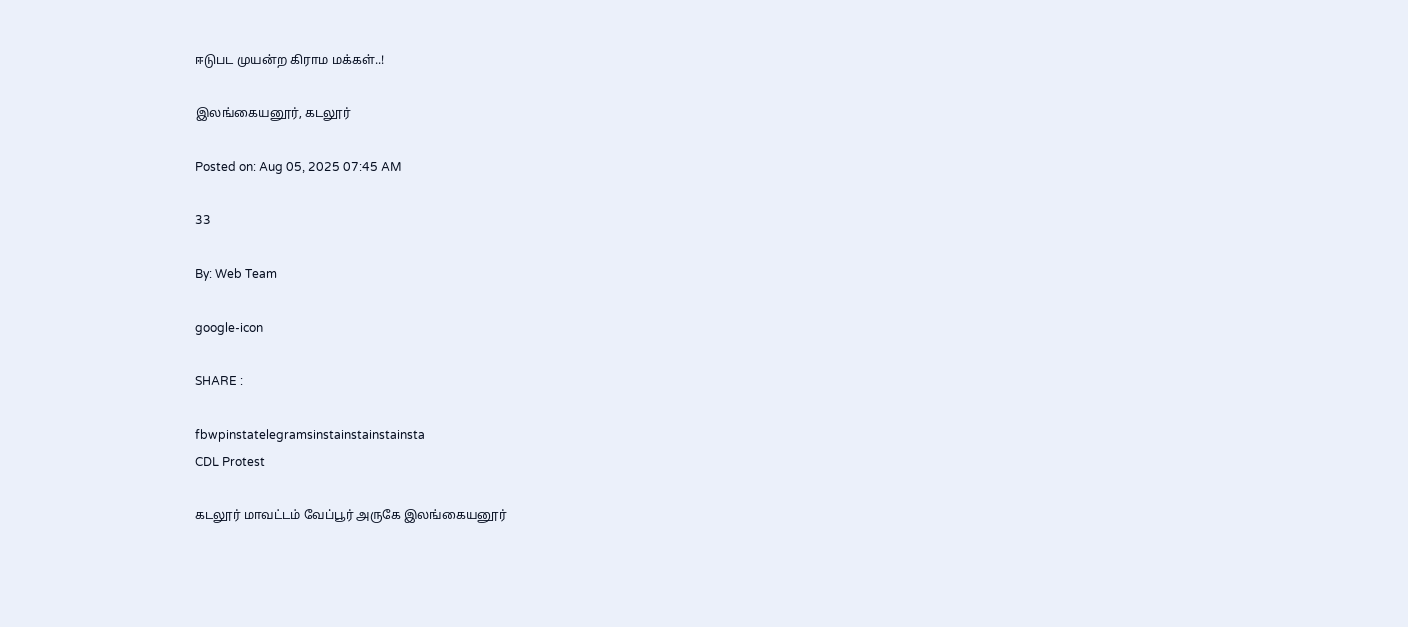ஈடுபட முயன்ற கிராம மக்கள்..!

இலங்கையனூர், கடலூர்

Posted on: Aug 05, 2025 07:45 AM

33

By: Web Team

google-icon

SHARE :

fbwpinstatelegramsinstainstainstainsta
CDL Protest

கடலூர் மாவட்டம் வேப்பூர் அருகே இலங்கையனூர்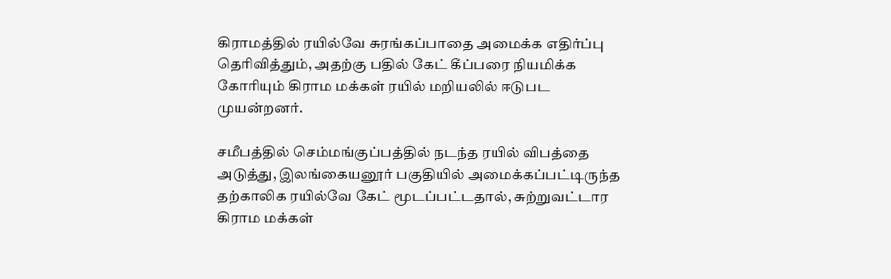கிராமத்தில் ரயில்வே சுரங்கப்பாதை அமைக்க எதிர்ப்பு தெரிவித்தும், அதற்கு பதில் கேட் கீப்பரை நியமிக்க கோரியும் கிராம மக்கள் ரயில் மறியலில் ஈடுபட முயன்றனர்.

சமீபத்தில் செம்மங்குப்பத்தில் நடந்த ரயில் விபத்தை அடுத்து, இலங்கையனூர் பகுதியில் அமைக்கப்பட்டிருந்த தற்காலிக ரயில்வே கேட் மூடப்பட்டதால், சுற்றுவட்டார கிராம மக்கள்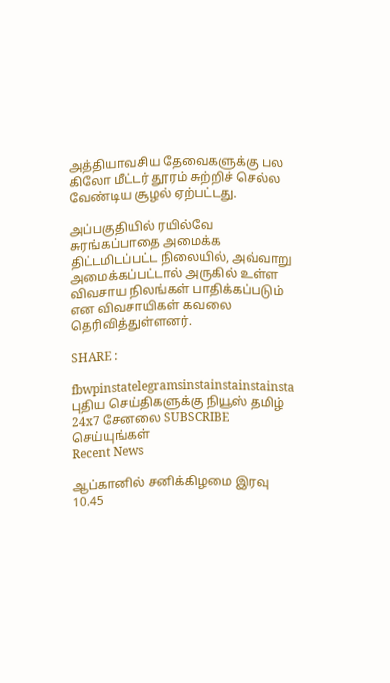அத்தியாவசிய தேவைகளுக்கு பல கிலோ மீட்டர் தூரம் சுற்றிச் செல்ல வேண்டிய சூழல் ஏற்பட்டது.

அப்பகுதியில் ரயில்வே சுரங்கப்பாதை அமைக்க திட்டமிடப்பட்ட நிலையில், அவ்வாறு அமைக்கப்பட்டால் அருகில் உள்ள விவசாய நிலங்கள் பாதிக்கப்படும் என விவசாயிகள் கவலை தெரிவித்துள்ளனர்.

SHARE :

fbwpinstatelegramsinstainstainstainsta
புதிய செய்திகளுக்கு நியூஸ் தமிழ் 24x7 சேனலை SUBSCRIBE செய்யுங்கள்
Recent News

ஆப்கானில் சனிக்கிழமை இரவு 10.45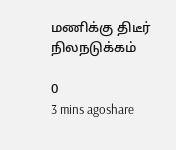மணிக்கு திடீர் நிலநடுக்கம்

0
3 mins agoshare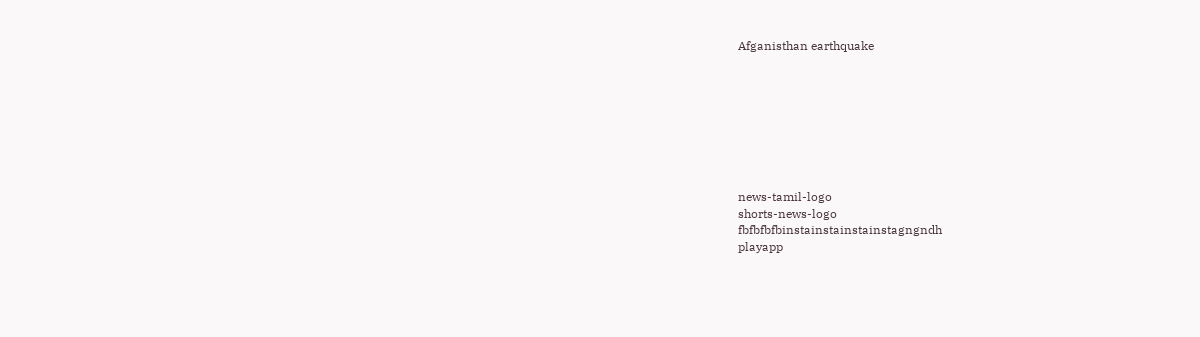Afganisthan earthquake








news-tamil-logo
shorts-news-logo
fbfbfbfbinstainstainstainstagngndh
playapp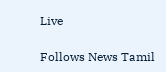Live

Follows News Tamil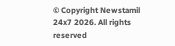© Copyright Newstamil 24x7 2026. All rights reserved